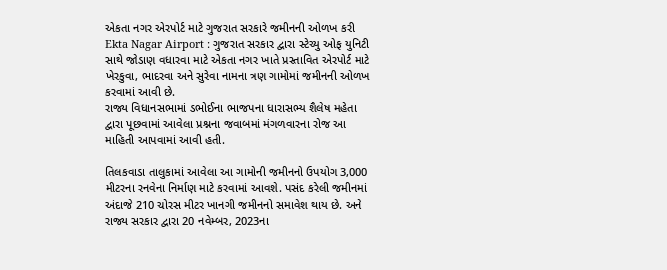એકતા નગર એરપોર્ટ માટે ગુજરાત સરકારે જમીનની ઓળખ કરી
Ekta Nagar Airport : ગુજરાત સરકાર દ્વારા સ્ટેચ્યુ ઓફ યુનિટી સાથે જોડાણ વધારવા માટે એકતા નગર ખાતે પ્રસ્તાવિત એરપોર્ટ માટે ખેરકુવા, ભાદરવા અને સુરેવા નામના ત્રણ ગામોમાં જમીનની ઓળખ કરવામાં આવી છે.
રાજ્ય વિધાનસભામાં ડભોઈના ભાજપના ધારાસભ્ય શૈલેષ મહેતા દ્વારા પૂછવામાં આવેલા પ્રશ્નના જવાબમાં મંગળવારના રોજ આ માહિતી આપવામાં આવી હતી.

તિલકવાડા તાલુકામાં આવેલા આ ગામોની જમીનનો ઉપયોગ 3,000 મીટરના રનવેના નિર્માણ માટે કરવામાં આવશે. પસંદ કરેલી જમીનમાં અંદાજે 210 ચોરસ મીટર ખાનગી જમીનનો સમાવેશ થાય છે. અને રાજ્ય સરકાર દ્વારા 20 નવેમ્બર, 2023ના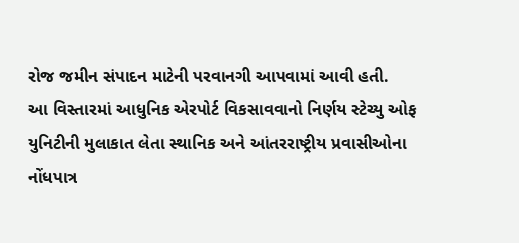રોજ જમીન સંપાદન માટેની પરવાનગી આપવામાં આવી હતી.
આ વિસ્તારમાં આધુનિક એરપોર્ટ વિકસાવવાનો નિર્ણય સ્ટેચ્યુ ઓફ યુનિટીની મુલાકાત લેતા સ્થાનિક અને આંતરરાષ્ટ્રીય પ્રવાસીઓના નોંધપાત્ર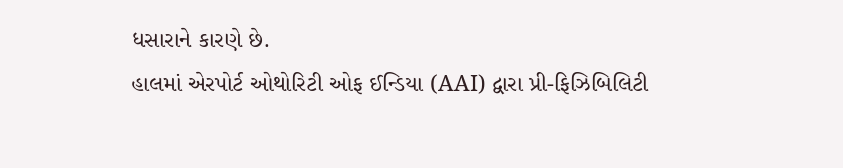ધસારાને કારણે છે.
હાલમાં એરપોર્ટ ઓથોરિટી ઓફ ઈન્ડિયા (AAI) દ્વારા પ્રી-ફિઝિબિલિટી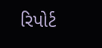રિપોર્ટ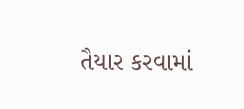તૈયાર કરવામાં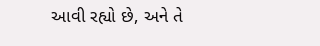આવી રહ્યો છે, અને તે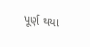પૂર્ણ થયા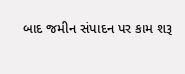બાદ જમીન સંપાદન પર કામ શરૂ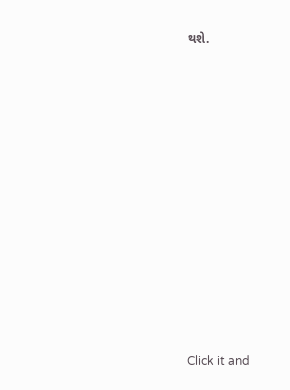થશે.












Click it and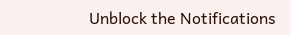Unblock the Notifications